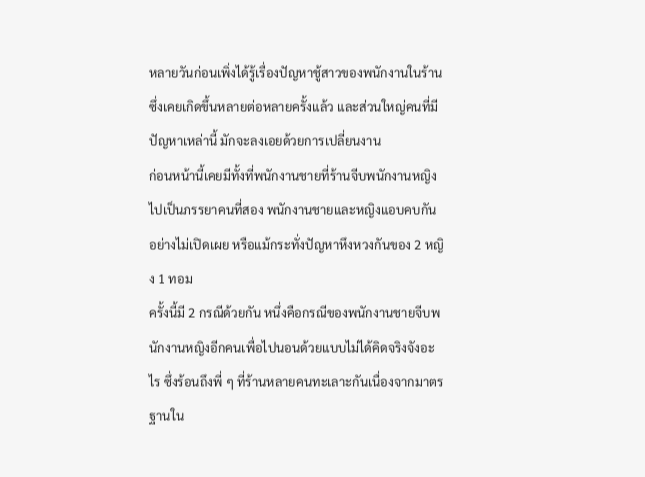หลายวันก่อนเพิ่งได้รู้เรื่องปัญหาชู้สาวของพนักงานในร้าน ซึ่งเคยเกิดขึ้นหลายต่อหลายครั้งแล้ว และส่วนใหญ่คนที่มีปัญหาเหล่านี้ มักจะลงเอยด้วยการเปลี่ยนงาน
ก่อนหน้านี้เคยมีทั้งที่พนักงานชายที่ร้านจีบพนักงานหญิงไปเป็นภรรยาคนที่สอง พนักงานชายและหญิงแอบคบกันอย่างไม่เปิดเผย หรือแม้กระทั่งปัญหาหึงหวงกันของ 2 หญิง 1 ทอม
ครั้งนี้มี 2 กรณีด้วยกัน หนึ่งคือกรณีของพนักงานชายจีบพนักงานหญิงอีกคนเพื่อไปนอนด้วยแบบไม่ได้คิดจริงจังอะไร ซึ่งร้อนถึงพี่ ๆ ที่ร้านหลายคนทะเลาะกันเนื่องจากมาตรฐานใน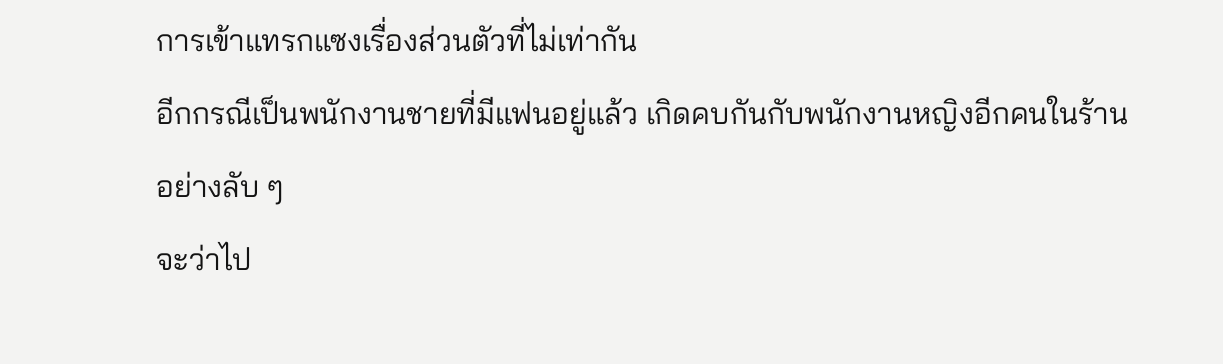การเข้าแทรกแซงเรื่องส่วนตัวที่ไม่เท่ากัน
อีกกรณีเป็นพนักงานชายที่มีแฟนอยู่แล้ว เกิดคบกันกับพนักงานหญิงอีกคนในร้านอย่างลับ ๆ
จะว่าไป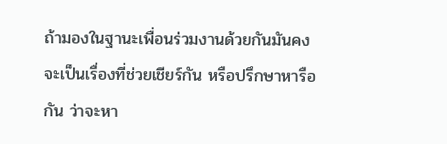ถ้ามองในฐานะเพื่อนร่วมงานด้วยกันมันคงจะเป็นเรื่องที่ช่วยเชียร์กัน หรือปรึกษาหารือกัน ว่าจะหา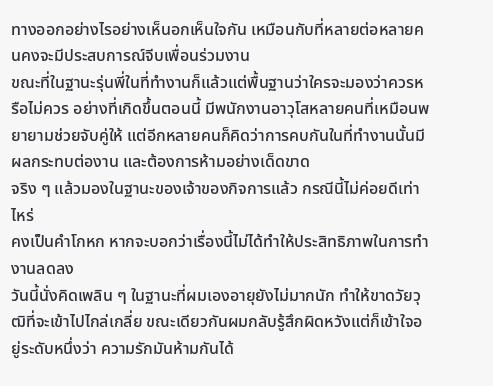ทางออกอย่างไรอย่างเห็นอกเห็นใจกัน เหมือนกับที่หลายต่อหลายคนคงจะมีประสบการณ์จีบเพื่อนร่วมงาน
ขณะที่ในฐานะรุ่นพี่ในที่ทำงานก็แล้วแต่พื้นฐานว่าใครจะมองว่าควรหรือไม่ควร อย่างที่เกิดขึ้นตอนนี้ มีพนักงานอาวุโสหลายคนที่เหมือนพยายามช่วยจับคู่ให้ แต่อีกหลายคนก็คิดว่าการคบกันในที่ทำงานนั้นมีผลกระทบต่องาน และต้องการห้ามอย่างเด็ดขาด
จริง ๆ แล้วมองในฐานะของเจ้าของกิจการแล้ว กรณีนี้ไม่ค่อยดีเท่าไหร่
คงเป็นคำโกหก หากจะบอกว่าเรื่องนี้ไม่ได้ทำให้ประสิทธิภาพในการทำงานลดลง
วันนี้นั่งคิดเพลิน ๆ ในฐานะที่ผมเองอายุยังไม่มากนัก ทำให้ขาดวัยวุฒิที่จะเข้าไปไกล่เกลี่ย ขณะเดียวกันผมกลับรู้สึกผิดหวังแต่ก็เข้าใจอยู่ระดับหนึ่งว่า ความรักมันห้ามกันได้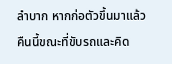ลำบาก หากก่อตัวขึ้นมาแล้ว
คืนนี้ขณะที่ขับรถและคิด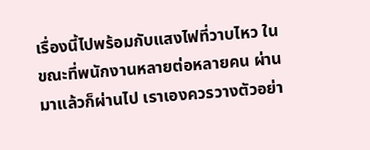เรื่องนี้ไปพร้อมกับแสงไฟที่วาบไหว ในขณะที่พนักงานหลายต่อหลายคน ผ่านมาแล้วก็ผ่านไป เราเองควรวางตัวอย่า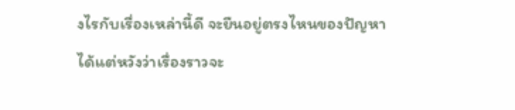งไรกับเรื่องเหล่านี้ดี จะยืนอยู่ตรงไหนของปัญหา
ได้แต่หวังว่าเรื่องราวจะ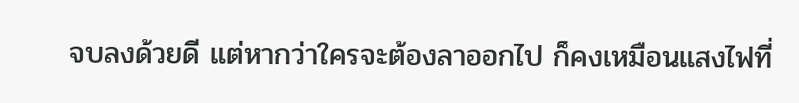จบลงด้วยดี แต่หากว่าใครจะต้องลาออกไป ก็คงเหมือนแสงไฟที่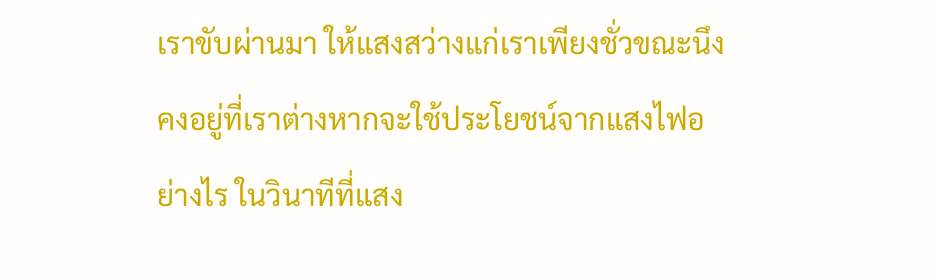เราขับผ่านมา ให้แสงสว่างแก่เราเพียงชั่วขณะนึง
คงอยู่ที่เราต่างหากจะใช้ประโยชน์จากแสงไฟอย่างไร ในวินาทีที่แสง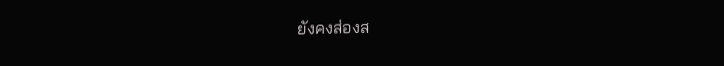ยังคงส่องส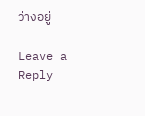ว่างอยู่

Leave a Reply